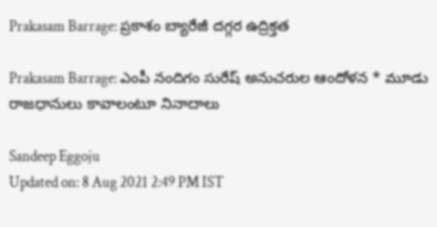Prakasam Barrage: ప్రకాశం బ్యారేజీ దగ్గర ఉద్రిక్తత

Prakasam Barrage: ఎంపీ నందిగం సురేష్‌ అనుచరుల ఆందోళన * మూడు రాజధానులు కావాలంటూ నినాదాలు

Sandeep Eggoju
Updated on: 8 Aug 2021 2:49 PM IST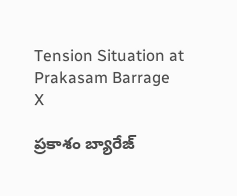Tension Situation at Prakasam Barrage
X

ప్రకాశం బ్యారేజ్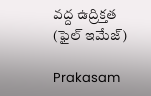వద్ద ఉద్రిక్తత (ఫైల్ ఇమేజ్)

Prakasam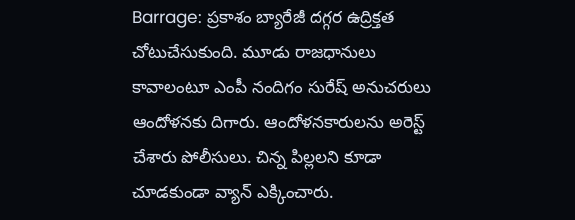Barrage: ప్రకాశం బ్యారేజీ దగ్గర ఉద్రిక్తత చోటుచేసుకుంది. మూడు రాజధానులు కావాలంటూ ఎంపీ నందిగం సురేష్‌ అనుచరులు ఆందోళనకు దిగారు. ఆందోళనకారులను అరెస్ట్ చేశారు పోలీసులు. చిన్న పిల్లలని కూడా చూడకుండా వ్యాన్‌ ఎక్కించారు.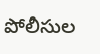పోలీసుల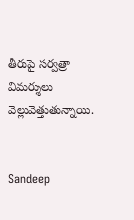తీరుపై సర్వత్రా విమర్శులు వెల్లువెత్తుతున్నాయి.


Sandeep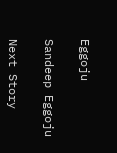Eggoju

Sandeep Eggoju

Next Story